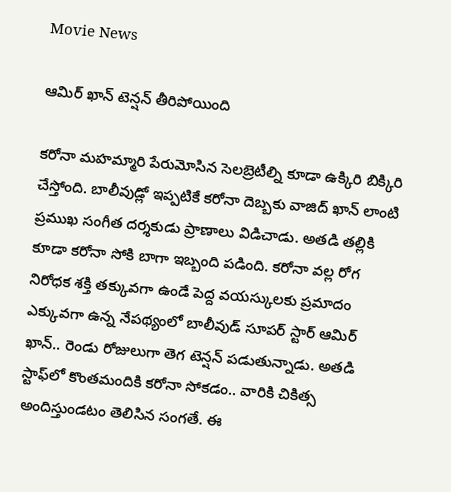Movie News

ఆమిర్ ఖాన్ టెన్షన్ తీరిపోయింది

కరోనా మహమ్మారి పేరుమోసిన సెలబ్రెటీల్ని కూడా ఉక్కిరి బిక్కిరి చేస్తోంది. బాలీవుడ్లో ఇప్పటికే కరోనా దెబ్బకు వాజిద్ ఖాన్ లాంటి ప్రముఖ సంగీత దర్శకుడు ప్రాణాలు విడిచాడు. అతడి తల్లికి కూడా కరోనా సోకి బాగా ఇబ్బంది పడింది. కరోనా వల్ల రోగ నిరోధక శక్తి తక్కువగా ఉండే పెద్ద వయస్కులకు ప్రమాదం ఎక్కువగా ఉన్న నేపథ్యంలో బాలీవుడ్ సూపర్ స్టార్ ఆమిర్ ఖాన్.. రెండు రోజులుగా తెగ టెన్షన్ పడుతున్నాడు. అతడి స్టాఫ్‌లో కొంతమందికి కరోనా సోకడం.. వారికి చికిత్స అందిస్తుండటం తెలిసిన సంగతే. ఈ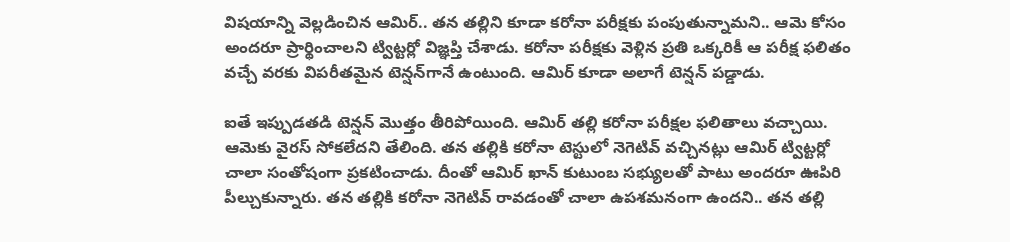విషయాన్ని వెల్లడించిన ఆమిర్.. తన తల్లిని కూడా కరోనా పరీక్షకు పంపుతున్నామని.. ఆమె కోసం అందరూ ప్రార్థించాలని ట్విట్టర్లో విజ్ఞప్తి చేశాడు. కరోనా పరీక్షకు వెళ్లిన ప్రతి ఒక్కరికీ ఆ పరీక్ష ఫలితం వచ్చే వరకు విపరీతమైన టెన్షన్‌గానే ఉంటుంది. ఆమిర్ కూడా అలాగే టెన్షన్ పడ్డాడు.

ఐతే ఇప్పుడతడి టెన్షన్ మొత్తం తీరిపోయింది. ఆమిర్ తల్లి కరోనా పరీక్షల ఫలితాలు వచ్చాయి. ఆమెకు వైరస్ సోకలేదని తేలింది. తన తల్లికి కరోనా టెస్టులో నెగెటివ్ వచ్చినట్లు ఆమిర్ ట్విట్టర్లో చాలా సంతోషంగా ప్రకటించాడు. దీంతో ఆమిర్ ఖాన్ కుటుంబ సభ్యులతో పాటు అందరూ ఊపిరి పీల్చుకున్నారు. తన తల్లికి కరోనా నెగెటివ్ రావడంతో చాలా ఉపశమనంగా ఉందని.. తన తల్లి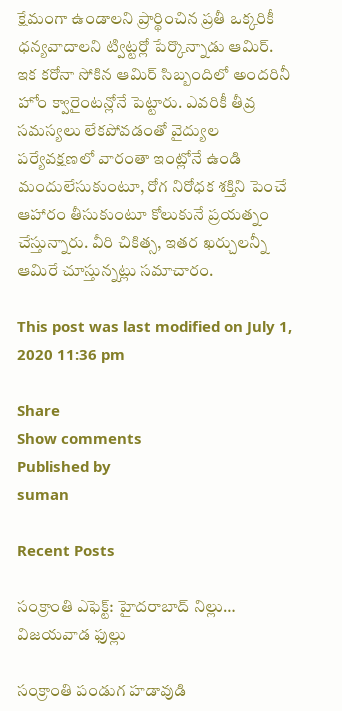క్షేమంగా ఉండాలని ప్రార్థించిన ప్రతీ ఒక్కరికీ ధన్యవాదాలని ట్విట్టర్లో పేర్కొన్నాడు ఆమిర్. ఇక కరోనా సోకిన ఆమిర్ సిబ్బందిలో అందరినీ హోం క్వారైంటన్లోనే పెట్టారు. ఎవరికీ తీవ్ర సమస్యలు లేకపోవడంతో వైద్యుల పర్యేవక్షణలో వారంతా ఇంట్లోనే ఉండి మందులేసుకుంటూ, రోగ నిరోధక శక్తిని పెంచే ఆహారం తీసుకుంటూ కోలుకునే ప్రయత్నం చేస్తున్నారు. వీరి చికిత్స, ఇతర ఖర్చులన్నీ ఆమిరే చూస్తున్నట్లు సమాచారం.

This post was last modified on July 1, 2020 11:36 pm

Share
Show comments
Published by
suman

Recent Posts

సంక్రాంతి ఎఫెక్ట్: హైదరాబాద్ నిల్లు… విజయవాడ ఫుల్లు

సంక్రాంతి పండుగ హడావుడి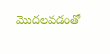మొదలవడంతో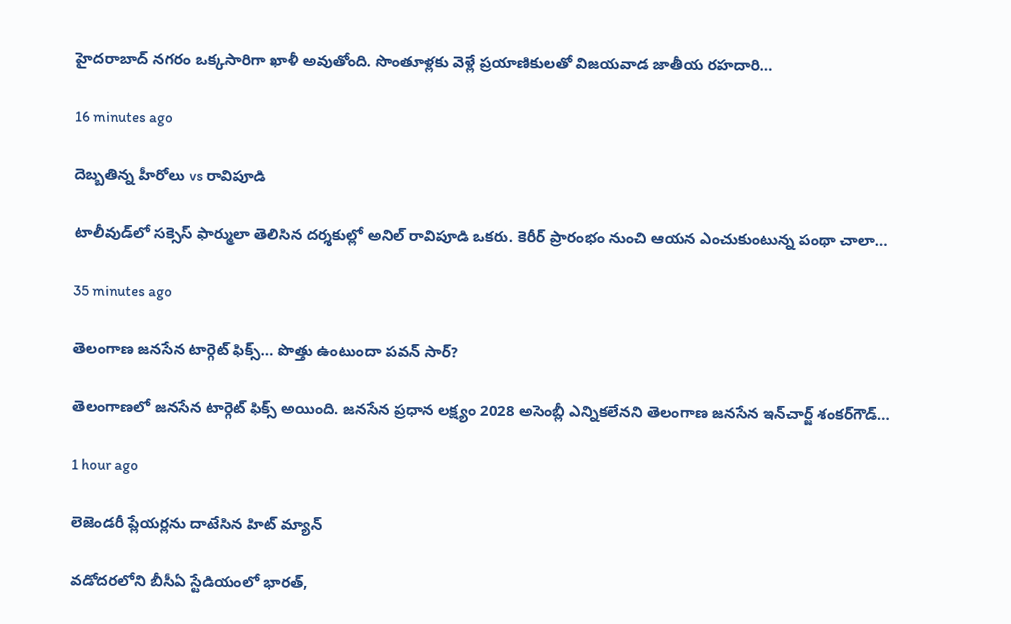హైదరాబాద్ నగరం ఒక్కసారిగా ఖాళీ అవుతోంది. సొంతూళ్లకు వెళ్లే ప్రయాణికులతో విజయవాడ జాతీయ రహదారి…

16 minutes ago

దెబ్బతిన్న హీరోలు vs రావిపూడి

టాలీవుడ్‌లో సక్సెస్ ఫార్ములా తెలిసిన దర్శకుల్లో అనిల్ రావిపూడి ఒకరు. కెరీర్ ప్రారంభం నుంచి ఆయన ఎంచుకుంటున్న పంథా చాలా…

35 minutes ago

తెలంగాణ జనసేన టార్గెట్ ఫిక్స్… పొత్తు ఉంటుందా పవన్ సార్?

తెలంగాణలో జనసేన టార్గెట్ ఫిక్స్ అయింది. జనసేన ప్రధాన లక్ష్యం 2028 అసెంబ్లీ ఎన్నికలేనని తెలంగాణ జనసేన ఇన్‌చార్జ్‌ శంకర్‌గౌడ్‌…

1 hour ago

లెజెండరీ ప్లేయర్లను దాటేసిన హిట్ మ్యాన్

వడోదరలోని బీసీఏ స్టేడియంలో భారత్,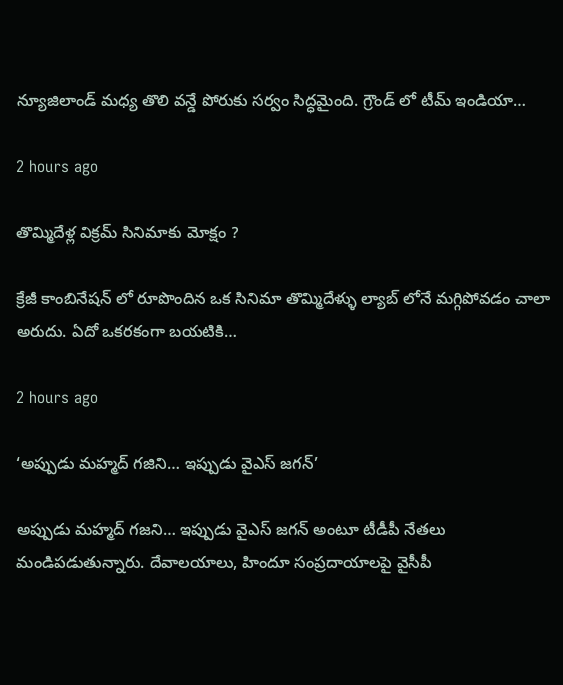న్యూజిలాండ్ మధ్య తొలి వన్డే పోరుకు సర్వం సిద్ధమైంది. గ్రౌండ్ లో టీమ్ ఇండియా…

2 hours ago

తొమ్మిదేళ్ల విక్రమ్ సినిమాకు మోక్షం ?

క్రేజీ కాంబినేషన్ లో రూపొందిన ఒక సినిమా తొమ్మిదేళ్ళు ల్యాబ్ లోనే మగ్గిపోవడం చాలా అరుదు. ఏదో ఒకరకంగా బయటికి…

2 hours ago

‘అప్పుడు మహ్మద్ గజిని… ఇప్పుడు వైఎస్ జగన్’

అప్పుడు మహ్మద్‌ గజని… ఇప్పుడు వైఎస్‌ జగన్‌ అంటూ టీడీపీ నేతలు మండిపడుతున్నారు. దేవాలయాలు, హిందూ సంప్రదాయాలపై వైసీపీ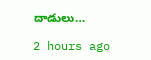దాడులు…

2 hours ago